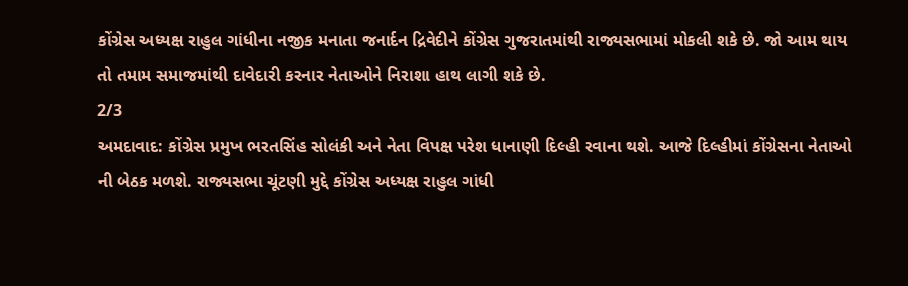કોંગ્રેસ અધ્યક્ષ રાહુલ ગાંધીના નજીક મનાતા જનાર્દન દ્રિવેદીને કોંગ્રેસ ગુજરાતમાંથી રાજ્યસભામાં મોકલી શકે છે. જો આમ થાય તો તમામ સમાજમાંથી દાવેદારી કરનાર નેતાઓને નિરાશા હાથ લાગી શકે છે.
2/3
અમદાવાદ: કોંગ્રેસ પ્રમુખ ભરતસિંહ સોલંકી અને નેતા વિપક્ષ પરેશ ધાનાણી દિલ્હી રવાના થશે. આજે દિલ્હીમાં કોંગ્રેસના નેતાઓ ની બેઠક મળશે. રાજ્યસભા ચૂંટણી મુદ્દે કોંગ્રેસ અધ્યક્ષ રાહુલ ગાંધી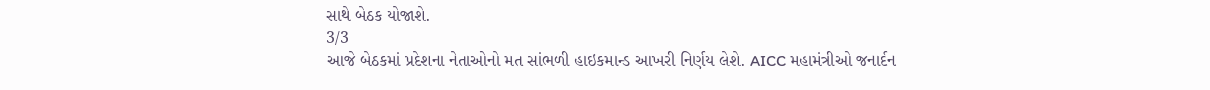સાથે બેઠક યોજાશે.
3/3
આજે બેઠકમાં પ્રદેશના નેતાઓનો મત સાંભળી હાઇકમાન્ડ આખરી નિર્ણય લેશે. AICC મહામંત્રીઓ જનાર્દન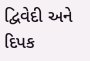દ્વિવેદી અને દિપક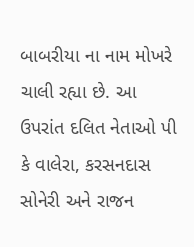બાબરીયા ના નામ મોખરે ચાલી રહ્યા છે. આ ઉપરાંત દલિત નેતાઓ પી કે વાલેરા, કરસનદાસ સોનેરી અને રાજન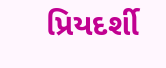પ્રિયદર્શી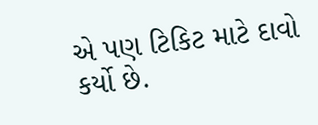એ પણ ટિકિટ માટે દાવો કર્યો છે.